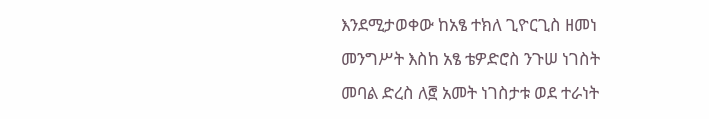እንደሚታወቀው ከአፄ ተክለ ጊዮርጊስ ዘመነ መንግሥት እስከ አፄ ቴዎድሮስ ንጉሠ ነገስት መባል ድረስ ለ፸ አመት ነገስታቱ ወደ ተራነት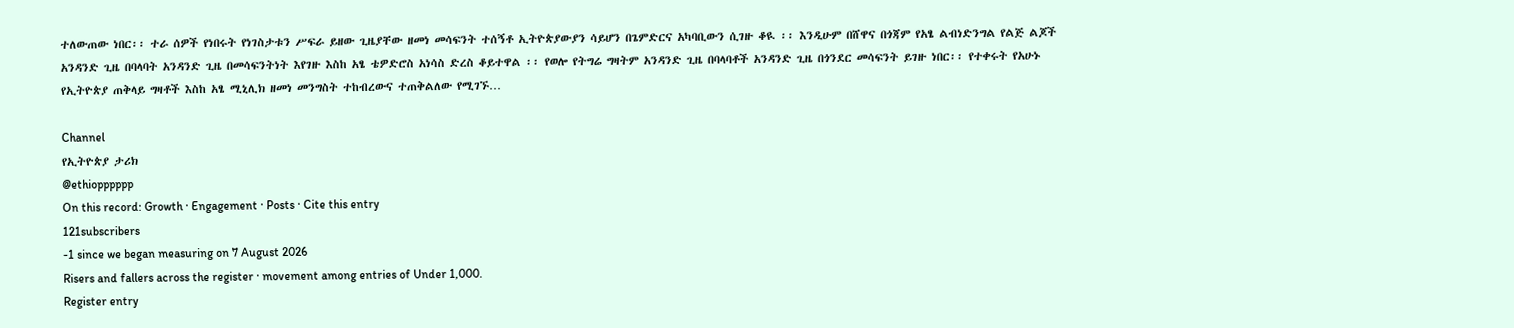ተለውጠው ነበር፡፡ ተራ ሰዎች የነበሩት የነገስታቱን ሥፍራ ይዘው ጊዜያቸው ዘመነ መሳፍንት ተሰኝቶ ኢትዮጵያውያን ሳይሆን በጌምድርና አካባቢውን ሲገዙ ቆዪ ፡፡ እንዲሁም በሸዋና በጎጃም የአፄ ልብነድንግል የልጅ ልጆች አንዳንድ ጊዜ በባላባት አንዳንድ ጊዜ በመሳፍንትነት እየገዙ እስከ አፄ ቴዎድሮስ አነሳስ ድረስ ቆይተዋል ፡፡ የወሎ የትግሬ ግዛትም አንዳንድ ጊዜ በባላባቶች አንዳንድ ጊዜ በጎንደር መሳፍንት ይገዙ ነበር፡፡ የተቀሩት የአሁኑ የኢትዮጵያ ጠቅላይ ግዛቶች እስከ አፄ ሚኒሊክ ዘመነ መንግስት ተከብረውና ተጠቅልለው የሚገኙ…

Channel
የኢትዮጵያ ታሪክ
@ethiopppppp
On this record: Growth · Engagement · Posts · Cite this entry
121subscribers
-1 since we began measuring on 7 August 2026
Risers and fallers across the register · movement among entries of Under 1,000.
Register entry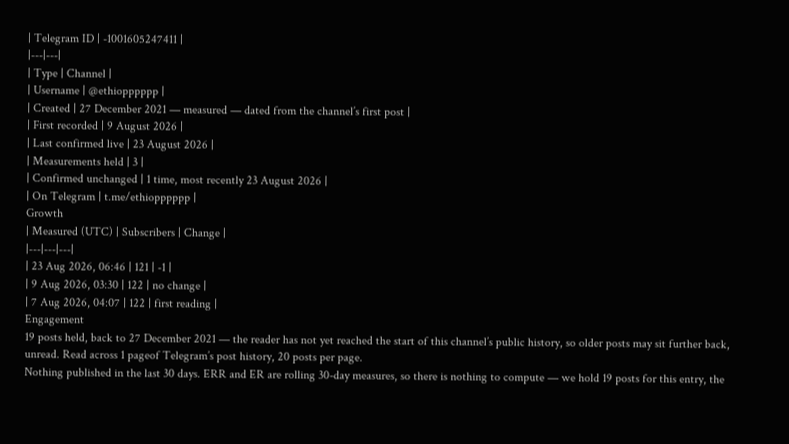| Telegram ID | -1001605247411 |
|---|---|
| Type | Channel |
| Username | @ethiopppppp |
| Created | 27 December 2021 — measured — dated from the channel’s first post |
| First recorded | 9 August 2026 |
| Last confirmed live | 23 August 2026 |
| Measurements held | 3 |
| Confirmed unchanged | 1 time, most recently 23 August 2026 |
| On Telegram | t.me/ethiopppppp |
Growth
| Measured (UTC) | Subscribers | Change |
|---|---|---|
| 23 Aug 2026, 06:46 | 121 | -1 |
| 9 Aug 2026, 03:30 | 122 | no change |
| 7 Aug 2026, 04:07 | 122 | first reading |
Engagement
19 posts held, back to 27 December 2021 — the reader has not yet reached the start of this channel’s public history, so older posts may sit further back, unread. Read across 1 pageof Telegram’s post history, 20 posts per page.
Nothing published in the last 30 days. ERR and ER are rolling 30-day measures, so there is nothing to compute — we hold 19 posts for this entry, the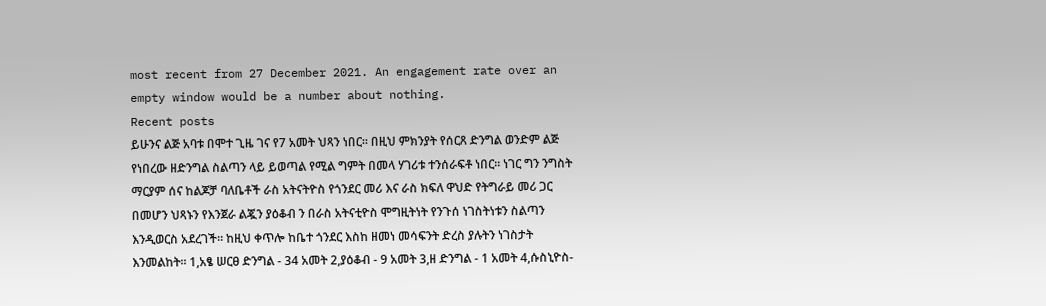most recent from 27 December 2021. An engagement rate over an empty window would be a number about nothing.
Recent posts
ይሁንና ልጅ አባቱ በሞተ ጊዜ ገና የ7 አመት ህጻን ነበር። በዚህ ምክንያት የሰርጸ ድንግል ወንድም ልጅ የነበረው ዘድንግል ስልጣን ላይ ይወጣል የሚል ግምት በመላ ሃገሪቱ ተንሰራፍቶ ነበር። ነገር ግን ንግስት ማርያም ሰና ከልጆቻ ባለቤቶች ራስ አትናትዮስ የጎንደር መሪ እና ራስ ክፍለ ዋህድ የትግራይ መሪ ጋር በመሆን ህጻኑን የእንጀራ ልጇን ያዕቆብ ን በራስ አትናቲዮስ ሞግዚትነት የንጉሰ ነገስትነቱን ስልጣን እንዲወርስ አደረገች። ከዚህ ቀጥሎ ከቤተ ጎንደር እስከ ዘመነ መሳፍንት ድረስ ያሉትን ነገስታት እንመልከት፡፡ 1,አፄ ሠርፀ ድንግል - 34 አመት 2,ያዕቆብ - 9 አመት 3,ዘ ድንግል - 1 አመት 4,ሱስኒዮስ-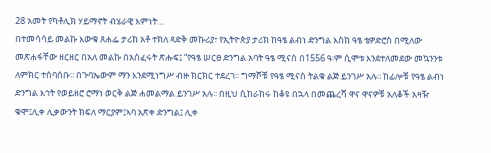28 አመት የካቶሊክ ሃይማኖት ብሄራዊ እምነት…
በተመሳሳይ መልኩ እውቁ ጸሐፌ ታሪክ አቶ ተክለ ጻድቅ መኩሪያ፣ የኢትዮጵያ ታሪክ ከዓፄ ልብነ ድንግል እስከ ዓፄ ቴዎድሮስ በሚለው መጽሐፋቸው ዘርዘር በአለ መልኩ በአሰፈሩት ጽሑፍ፤ “የዓፄ ሠርፀ ድንግል አባት ዓፄ ሚናስ በ1556 ዓ፡ም ሲሞቱ እንደተለመደው መኳንንቱ ለምክር ተሰባሰቡ፡፡ በጉባኤውም ማን እንደሚነግሥ ብዙ ክርክር ተደረገ፡፡ ግማሾቹ የዓፄ ሚናስ ትልቁ ልጅ ይንገሥ አሉ፡፡ ከፊሎቹ የዓፄ ልብነ ድንግል እኅት የወይዘሮ ሮማነ ወርቅ ልጅ ሐመልማል ይንገሥ አሉ፡፡ በዚህ ሲከራከሩ ከቆዩ በኋላ በመጨረሻ ዋና ዋናዎቹ አለቆች አዛዥ ቁሞ፤ሊቀ ሊቃውንት ክፍለ ማርያም፤ኣባ አጽቀ ድንግል፤ ሊቀ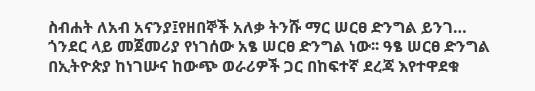ስብሐት ለአብ አናንያ፤የዘበኞች አለቃ ትንሹ ማር ሠርፀ ድንግል ይንገ…
ጎንደር ላይ መጀመሪያ የነገሰው አፄ ሠርፀ ድንግል ነው፡፡ ዓፄ ሠርፀ ድንግል በኢትዮጵያ ከነገሡና ከውጭ ወራሪዎች ጋር በከፍተኛ ደረጃ እየተዋደቁ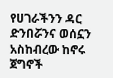የሀገራችንን ዳር ድንበሯንና ወሰኗን አስከብረው ከኖሩ ጀግኖች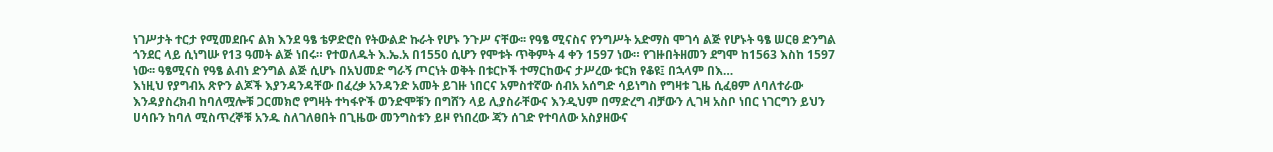ነገሥታት ተርታ የሚመደቡና ልክ እንደ ዓፄ ቴዎድሮስ የትውልድ ኩራት የሆኑ ንጉሥ ናቸው፡፡ የዓፄ ሚናስና የንግሥት አድማስ ሞገሳ ልጅ የሆኑት ዓፄ ሠርፀ ድንግል ጎንደር ላይ ሲነግሡ የ13 ዓመት ልጅ ነበሩ። የተወለዱት እ.ኤ.አ በ1550 ሲሆን የሞቱት ጥቅምት 4 ቀን 1597 ነው። የገዙበትዘመን ደግሞ ከ1563 እስከ 1597 ነው፡፡ ዓፄሚናስ የዓፄ ልብነ ድንግል ልጅ ሲሆኑ በአህመድ ግራኝ ጦርነት ወቅት በቱርኮች ተማርከውና ታሥረው ቱርክ የቆዩ፤ በኋላም በእ…
እነዚህ የያግብአ ጽዮን ልጆች እያንዳንዳቸው በፈረቃ አንዳንድ አመት ይገዙ ነበርና አምስተኛው ሰብአ አሰግድ ሳይነግስ የግዛቱ ጊዜ ሲፈፀም ለባለተራው እንዳያስረክብ ከባለሟሎቹ ጋርመክሮ የግዛት ተካፋዮች ወንድሞቹን በግሸን ላይ ሊያስራቸውና እንዲህም በማድረግ ብቻውን ሊገዛ አስቦ ነበር ነገርግን ይህን ሀሳቡን ከባለ ሚስጥረኞቹ አንዱ ስለገለፀበት በጊዜው መንግስቱን ይዞ የነበረው ጃን ሰገድ የተባለው አስያዘውና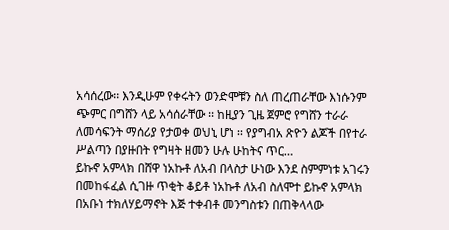አሳሰረው፡፡ እንዲሁም የቀሩትን ወንድሞቹን ስለ ጠረጠራቸው እነሱንም ጭምር በግሸን ላይ አሳሰራቸው ፡፡ ከዚያን ጊዜ ጀምሮ የግሸን ተራራ ለመሳፍንት ማሰሪያ የታወቀ ወህኒ ሆነ ፡፡ የያግብአ ጽዮን ልጆች በየተራ ሥልጣን በያዙበት የግዛት ዘመን ሁሉ ሁከትና ጥር…
ይኩኖ አምላክ በሸዋ ነአኩቶ ለአብ በላስታ ሁነው እንደ ስምምነቱ አገሩን በመከፋፈል ሲገዙ ጥቂት ቆይቶ ነአኩቶ ለአብ ስለሞተ ይኩኖ አምላክ በአቡነ ተክለሃይማኖት እጅ ተቀብቶ መንግስቱን በጠቅላላው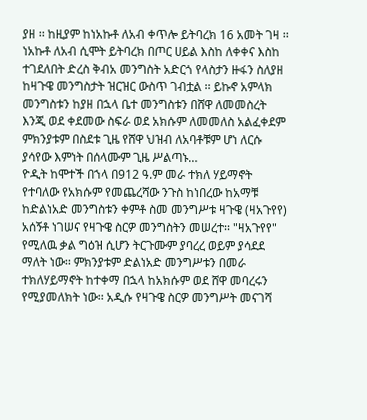ያዘ ፡፡ ከዚያም ከነአኩቶ ለአብ ቀጥሎ ይትባረክ 16 አመት ገዛ ፡፡ ነአኩቶ ለአብ ሲሞት ይትባረክ በጦር ሀይል እስከ ለቀቀና እስከ ተገደለበት ድረስ ቅብአ መንግስት አድርጎ የላስታን ዙፋን ስለያዘ ከዛጉዌ መንግስታት ዝርዝር ውስጥ ገብቷል ፡፡ ይኩኖ አምላክ መንግስቱን ከያዘ በኋላ ቤተ መንግስቱን በሸዋ ለመመስረት እንጂ ወደ ቀደመው ስፍራ ወደ አክሱም ለመመለስ አልፈቀደም ምክንያቱም በስደቱ ጊዜ የሸዋ ህዝብ ለአባቶቹም ሆነ ለርሱ ያሳየው እምነት በሰላሙም ጊዜ ሥልጣኑ…
ዮዲት ከሞተች በኀላ በ912 ዓ.ም መራ ተክለ ሃይማኖት የተባለው የአክሱም የመጨረሻው ንጉስ ከነበረው ከአማቹ ከድልነአድ መንግስቱን ቀምቶ ስመ መንግሥቱ ዛጉዌ (ዛአጉየየ) አሰኝቶ ነገሠና የዛጉዌ ስርዎ መንግስትን መሠረተ፡፡ "ዛአጉየየ" የሚለዉ ቃል ግዕዝ ሲሆን ትርጉሙም ያባረረ ወይም ያሳደደ ማለት ነው፡፡ ምክንያቱም ድልነአድ መንግሥቱን በመራ ተክለሃይማኖት ከተቀማ በኋላ ከአክሱም ወደ ሸዋ መባረሩን የሚያመለክት ነው፡፡ አዲሱ የዛጉዌ ስርዎ መንግሥት መናገሻ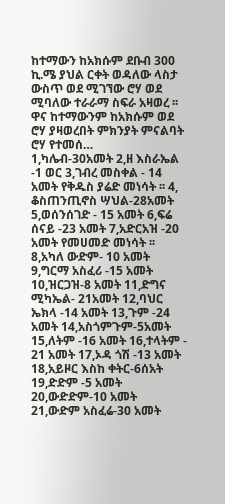ከተማውን ከአክሱም ደቡብ 300 ኪ.ሜ ያህል ርቀት ወዳለው ላስታ ውስጥ ወደ ሚገኘው ሮሃ ወደ ሚባለው ተራራማ ስፍራ አዛወረ ፡፡ ዋና ከተማውንም ከአክሱም ወደ ሮሃ ያዛወረበት ምክንያት ምናልባት ሮሃ የተመሰ…
1,ካሌብ-30አመት 2,ዘ እስራኤል -1 ወር 3,ገብረ መስቀል - 14 አመት የቅዱስ ያሬድ መነሳት ፡፡ 4, ቆስጠንጢኖስ ሣህል-28አመት 5,ወሰንሰገድ - 15 አመት 6,ፍሬ ሰናይ -23 አመት 7,አድርአዝ -20 አመት የመሀመድ መነሳት ፡፡ 8,አካለ ውድም- 10 አመት 9,ግርማ አስፈሪ -15 አመት 10,ዝርጋዝ-8 አመት 11,ድግና ሚካኤል- 21አመት 12,ባህር ኤክላ -14 አመት 13,ጉም -24 አመት 14,አስጎምጉም-5አመት 15,ለትም -16 አመት 16,ተላትም - 21 አመት 17,ኦዳ ጎሽ -13 አመት 18,አይዞር እስከ ቀትር-6ሰአት 19,ድድም -5 አመት 20,ውድድም-10 አመት 21,ውድም አስፈሬ-30 አመት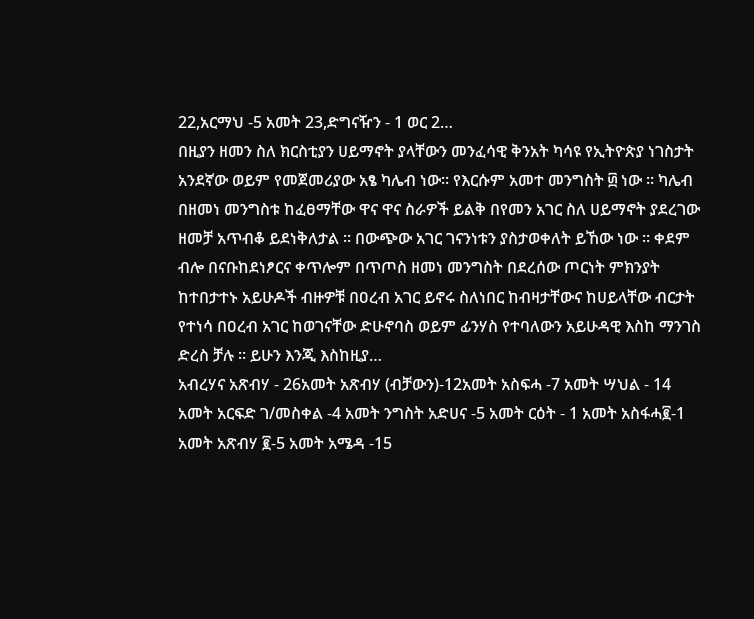22,አርማህ -5 አመት 23,ድግናዥን - 1 ወር 2…
በዚያን ዘመን ስለ ክርስቲያን ሀይማኖት ያላቸውን መንፈሳዊ ቅንአት ካሳዩ የኢትዮጵያ ነገስታት አንደኛው ወይም የመጀመሪያው አፄ ካሌብ ነው፡፡ የእርሱም አመተ መንግስት ፴ ነው ፡፡ ካሌብ በዘመነ መንግስቱ ከፈፀማቸው ዋና ዋና ስራዎች ይልቅ በየመን አገር ስለ ሀይማኖት ያደረገው ዘመቻ አጥብቆ ይደነቅለታል ፡፡ በውጭው አገር ገናንነቱን ያስታወቀለት ይኸው ነው ፡፡ ቀደም ብሎ በናቡከደነፆርና ቀጥሎም በጥጦስ ዘመነ መንግስት በደረሰው ጦርነት ምክንያት ከተበታተኑ አይሁዶች ብዙዎቹ በዐረብ አገር ይኖሩ ስለነበር ከብዛታቸውና ከሀይላቸው ብርታት የተነሳ በዐረብ አገር ከወገናቸው ድሁኖባስ ወይም ፊንሃስ የተባለውን አይሁዳዊ እስከ ማንገስ ድረስ ቻሉ ፡፡ ይሁን እንጂ እስከዚያ…
አብረሃና አጽብሃ - 26አመት አጽብሃ (ብቻውን)-12አመት አስፍሓ -7 አመት ሣህል - 14 አመት አርፍድ ገ/መስቀል -4 አመት ንግስት አድሀና -5 አመት ርዕት - 1 አመት አስፋሓ፪-1 አመት አጽብሃ ፪-5 አመት አሜዳ -15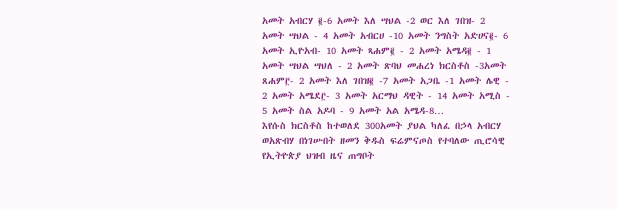አመት አብርሃ ፪-6 አመት እለ ሣህል -2 ወር እለ ገበዝ- 2 አመት ሣህል - 4 አመት አብርሀ -10 አመት ንግስት አድሀና፪- 6 አመት ኢዮአብ- 10 አመት ጻሐም፪ - 2 አመት አሜዳ፪ - 1 አመት ሣህል ሣህለ - 2 አመት ጽባህ መሐረነ ክርስቶስ -3አመት ጸሐም፫- 2 አመት እለ ገበዝ፪ -7 አመት አጋቤ -1 አመት ሌዊ - 2 አመት አሜደ፫- 3 አመት አርማህ ዳዊት - 14 አመት አሚስ - 5 አመት ስል አዶባ - 9 አመት አል አሜዳ-8…
እየሱስ ክርስቶስ ከተወለደ 300አመት ያህል ካለፈ በኃላ አብርሃ ወአጽብሃ በነገሡበት ዘመን ቅዱስ ፍሬምናጦስ የተባለው ጢሮሳዊ የኢትዮጵያ ህዝብ ዜና ጠግቦት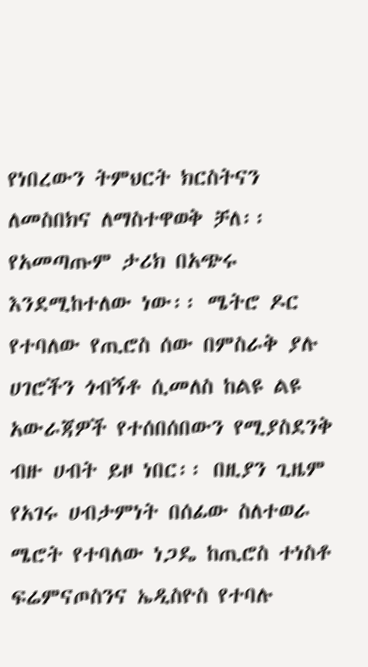የነበረውን ትምህርት ክርስትናን ለመስበክና ለማስተዋወቅ ቻለ፡፡ የአመጣጡም ታሪክ በአጭሩ እንደሚከተለው ነው፡፡ ሜትሮ ዶር የተባለው የጢሮስ ሰው በምስራቅ ያሉ ሀገሮችን ጎብኝቶ ሲመለስ ከልዩ ልዩ አውራጃዎች የተሰበሰበውን የሚያስደንቅ ብዙ ሀብት ይዞ ነበር፡፡ በዚያን ጊዜም የአገሩ ሀብታምነት በሰፊው ስለተወራ ሜሮት የተባለው ነጋዴ ከጢሮስ ተነስቶ ፍሬምናጦስንና ኤዲስዮስ የተባሉ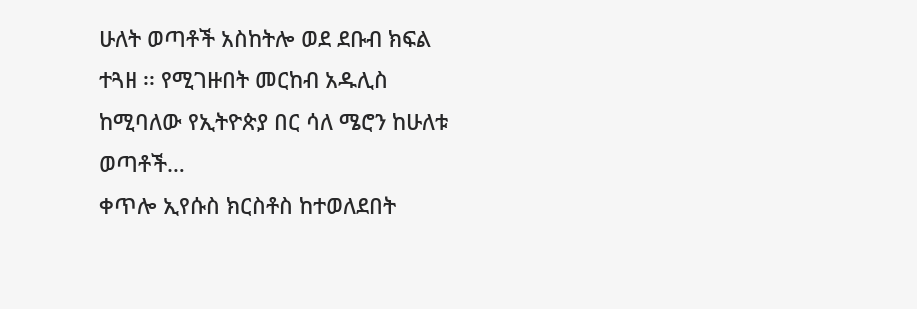ሁለት ወጣቶች አስከትሎ ወደ ደቡብ ክፍል ተጓዘ ፡፡ የሚገዙበት መርከብ አዱሊስ ከሚባለው የኢትዮጵያ በር ሳለ ሜሮን ከሁለቱ ወጣቶች…
ቀጥሎ ኢየሱስ ክርስቶስ ከተወለደበት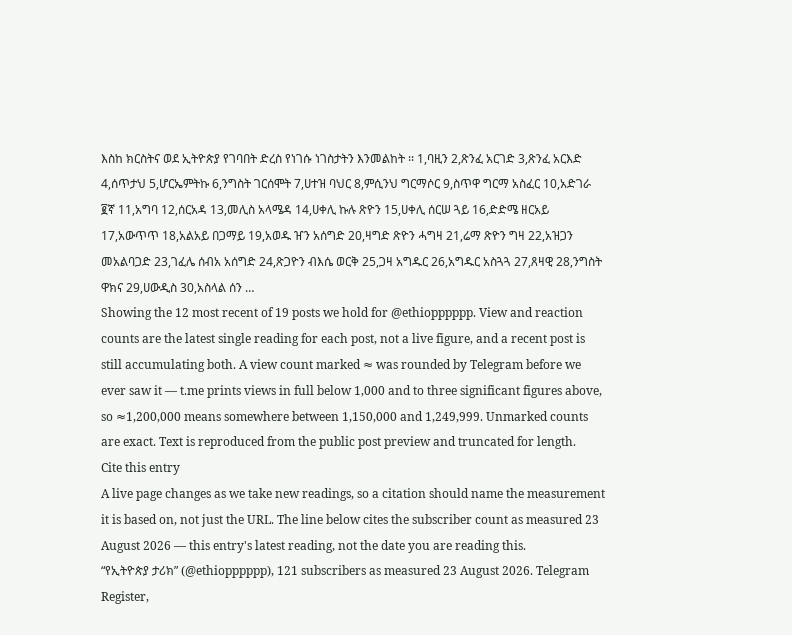እስከ ክርስትና ወደ ኢትዮጵያ የገባበት ድረስ የነገሱ ነገስታትን እንመልከት ፡፡ 1,ባዚን 2,ጽንፈ አርገድ 3,ጽንፈ አርእድ 4,ሰጥታህ 5,ሆርኤምትኩ 6,ንግስት ገርሰሞት 7,ሀተዝ ባህር 8,ምሲንህ ግርማሶር 9,ስጥዋ ግርማ አስፈር 10,አድገራ ፪ኛ 11,አግባ 12,ሰርአዳ 13,መሊስ አላሜዳ 14,ሀቀሊ ኩሉ ጽዮን 15,ሀቀሊ ሰርሠ ጓይ 16,ድድሜ ዘርአይ 17,አውጥጥ 18,አልአይ በጋማይ 19,አወዱ ዠን አሰግድ 20,ዛግድ ጽዮን ሓግዛ 21,ሬማ ጽዮን ግዛ 22,አዝጋን መአልባጋድ 23,ገፈሌ ሰብአ አሰግድ 24,ጽጋዮን ብእሴ ወርቅ 25,ጋዛ አግዱር 26,አግዱር አስጓጓ 27,ጸዛዊ 28,ንግስት ዋክና 29,ሀውዲስ 30,አስላል ሰን …
Showing the 12 most recent of 19 posts we hold for @ethiopppppp. View and reaction counts are the latest single reading for each post, not a live figure, and a recent post is still accumulating both. A view count marked ≈ was rounded by Telegram before we ever saw it — t.me prints views in full below 1,000 and to three significant figures above, so ≈1,200,000 means somewhere between 1,150,000 and 1,249,999. Unmarked counts are exact. Text is reproduced from the public post preview and truncated for length.
Cite this entry
A live page changes as we take new readings, so a citation should name the measurement it is based on, not just the URL. The line below cites the subscriber count as measured 23 August 2026 — this entry's latest reading, not the date you are reading this.
“የኢትዮጵያ ታሪክ” (@ethiopppppp), 121 subscribers as measured 23 August 2026. Telegram Register,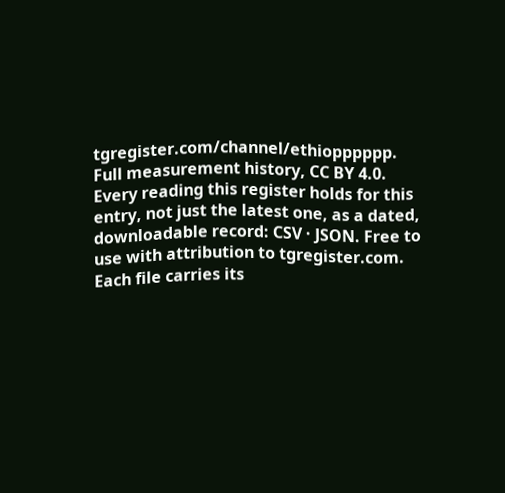tgregister.com/channel/ethiopppppp.
Full measurement history, CC BY 4.0. Every reading this register holds for this entry, not just the latest one, as a dated, downloadable record: CSV · JSON. Free to use with attribution to tgregister.com. Each file carries its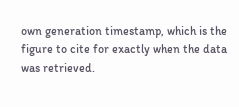own generation timestamp, which is the figure to cite for exactly when the data was retrieved.